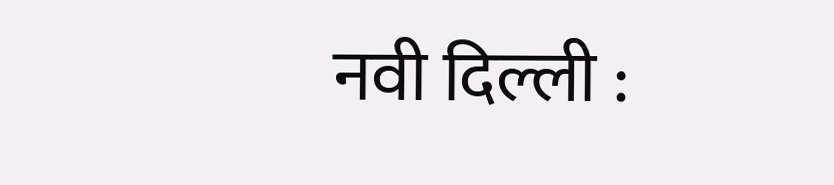नवी दिल्ली :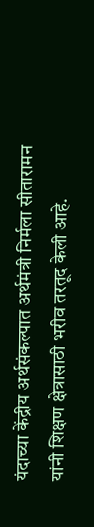यंदाच्या केंद्रीय अर्थसंकल्पात अर्थमंत्री निर्मला सीतारामन यांनी शिक्षण क्षेत्रासाठी भरीव तरतूद केली आहे.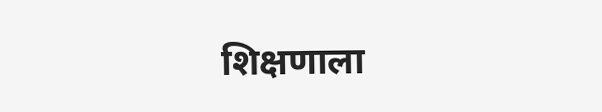शिक्षणाला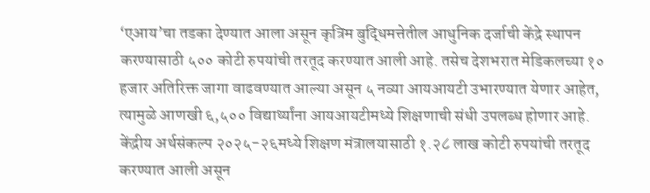‘एआय’चा तडका देण्यात आला असून कृत्रिम बुद्धिमत्तेतील आधुनिक दर्जाची केंद्रे स्थापन करण्यासाठी ५०० कोटी रुपयांची तरतूद करण्यात आली आहे. तसेच देशभरात मेडिकलच्या १० हजार अतिरिक्त जागा वाढवण्यात आल्या असून ५ नव्या आयआयटी उभारण्यात येणार आहेत, त्यामुळे आणखी ६,५०० विद्यार्थ्यांना आयआयटीमध्ये शिक्षणाची संधी उपलब्ध होणार आहे.
केंद्रीय अर्थसंकल्प २०२५-२६मध्ये शिक्षण मंत्रालयासाठी १.२८ लाख कोटी रुपयांची तरतूद करण्यात आली असून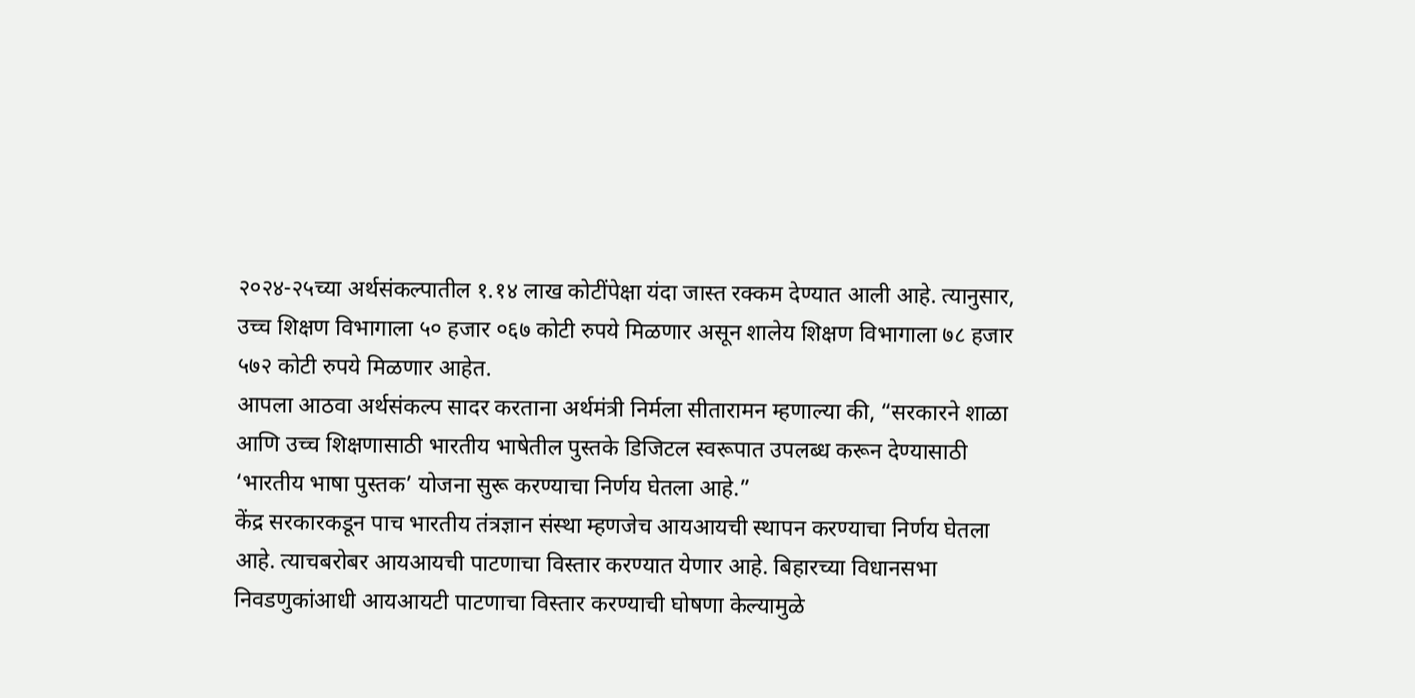२०२४-२५च्या अर्थसंकल्पातील १.१४ लाख कोटींपेक्षा यंदा जास्त रक्कम देण्यात आली आहे. त्यानुसार, उच्च शिक्षण विभागाला ५० हजार ०६७ कोटी रुपये मिळणार असून शालेय शिक्षण विभागाला ७८ हजार ५७२ कोटी रुपये मिळणार आहेत.
आपला आठवा अर्थसंकल्प सादर करताना अर्थमंत्री निर्मला सीतारामन म्हणाल्या की, “सरकारने शाळा आणि उच्च शिक्षणासाठी भारतीय भाषेतील पुस्तके डिजिटल स्वरूपात उपलब्ध करून देण्यासाठी ‘भारतीय भाषा पुस्तक’ योजना सुरू करण्याचा निर्णय घेतला आहे.”
केंद्र सरकारकडून पाच भारतीय तंत्रज्ञान संस्था म्हणजेच आयआयची स्थापन करण्याचा निर्णय घेतला आहे. त्याचबरोबर आयआयची पाटणाचा विस्तार करण्यात येणार आहे. बिहारच्या विधानसभा निवडणुकांआधी आयआयटी पाटणाचा विस्तार करण्याची घोषणा केल्यामुळे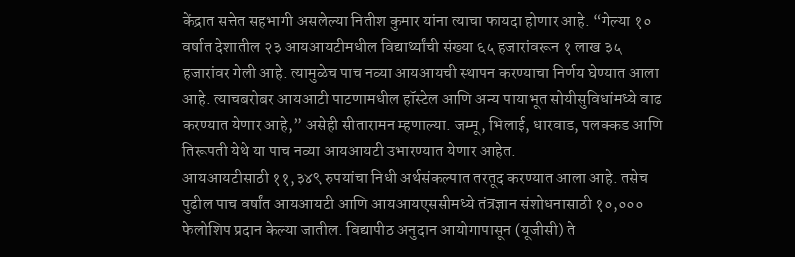केंद्रात सत्तेत सहभागी असलेल्या नितीश कुमार यांना त्याचा फायदा होणार आहे. “गेल्या १० वर्षात देशातील २३ आयआयटीमधील विद्यार्थ्यांची संख्या ६५ हजारांवरून १ लाख ३५ हजारांवर गेली आहे. त्यामुळेच पाच नव्या आयआयची स्थापन करण्याचा निर्णय घेण्यात आला आहे. त्याचबरोबर आयआटी पाटणामधील हॉस्टेल आणि अन्य पायाभूत सोयीसुविधांमध्ये वाढ करण्यात येणार आहे,” असेही सीतारामन म्हणाल्या. जम्मू, भिलाई, धारवाड, पलक्कड आणि तिरूपती येथे या पाच नव्या आयआयटी उभारण्यात येणार आहेत.
आयआयटीसाठी ११,३४९ रुपयांचा निधी अर्थसंकल्पात तरतूद करण्यात आला आहे. तसेच पुढील पाच वर्षांत आयआयटी आणि आयआयएससीमध्ये तंत्रज्ञान संशोधनासाठी १०,००० फेलोशिप प्रदान केल्या जातील. विद्यापीठ अनुदान आयोगापासून (यूजीसी) ते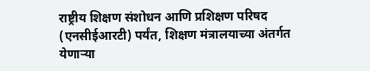राष्ट्रीय शिक्षण संशोधन आणि प्रशिक्षण परिषद (एनसीईआरटी) पर्यंत, शिक्षण मंत्रालयाच्या अंतर्गत येणाऱ्या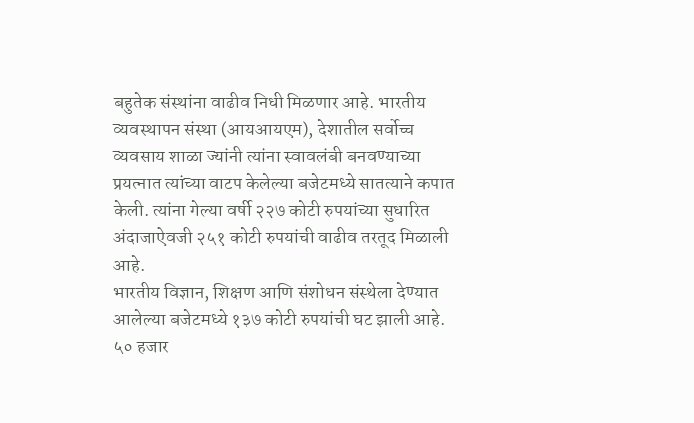बहुतेक संस्थांना वाढीव निधी मिळणार आहे. भारतीय व्यवस्थापन संस्था (आयआयएम), देशातील सर्वोच्च व्यवसाय शाळा ज्यांनी त्यांना स्वावलंबी बनवण्याच्या प्रयत्नात त्यांच्या वाटप केलेल्या बजेटमध्ये सातत्याने कपात केली. त्यांना गेल्या वर्षी २२७ कोटी रुपयांच्या सुधारित अंदाजाऐवजी २५१ कोटी रुपयांची वाढीव तरतूद मिळाली आहे.
भारतीय विज्ञान, शिक्षण आणि संशोधन संस्थेला देण्यात आलेल्या बजेटमध्ये १३७ कोटी रुपयांची घट झाली आहे.
५० हजार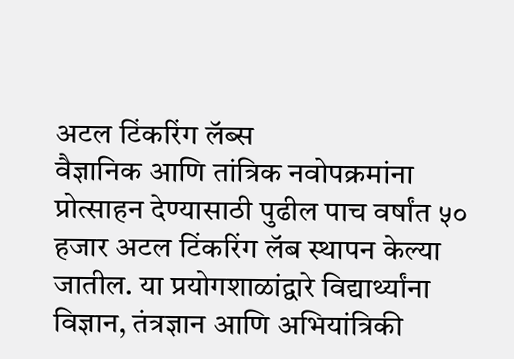अटल टिंकरिंग लॅब्स
वैज्ञानिक आणि तांत्रिक नवोपक्रमांना प्रोत्साहन देण्यासाठी पुढील पाच वर्षांत ५० हजार अटल टिंकरिंग लॅब स्थापन केल्या जातील. या प्रयोगशाळांद्वारे विद्यार्थ्यांना विज्ञान, तंत्रज्ञान आणि अभियांत्रिकी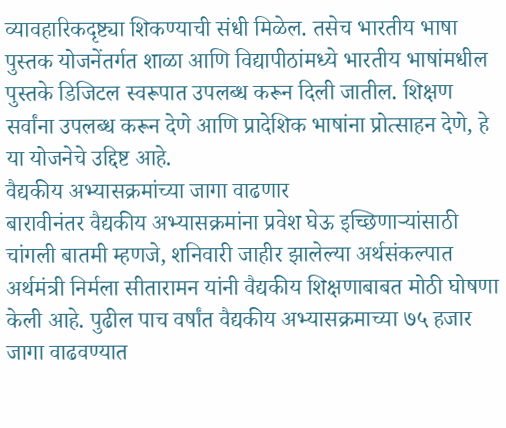व्यावहारिकदृष्ट्या शिकण्याची संधी मिळेल. तसेच भारतीय भाषा पुस्तक योजनेंतर्गत शाळा आणि विद्यापीठांमध्ये भारतीय भाषांमधील पुस्तके डिजिटल स्वरूपात उपलब्ध करून दिली जातील. शिक्षण सर्वांना उपलब्ध करून देणे आणि प्रादेशिक भाषांना प्रोत्साहन देणे, हे या योजनेचे उद्दिष्ट आहे.
वैद्यकीय अभ्यासक्रमांच्या जागा वाढणार
बारावीनंतर वैद्यकीय अभ्यासक्रमांना प्रवेश घेऊ इच्छिणाऱ्यांसाठी चांगली बातमी म्हणजे, शनिवारी जाहीर झालेल्या अर्थसंकल्पात अर्थमंत्री निर्मला सीतारामन यांनी वैद्यकीय शिक्षणाबाबत मोठी घोषणा केली आहे. पुढील पाच वर्षांत वैद्यकीय अभ्यासक्रमाच्या ७५ हजार जागा वाढवण्यात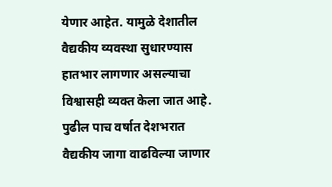येणार आहेत. यामुळे देशातील वैद्यकीय व्यवस्था सुधारण्यास हातभार लागणार असल्याचा विश्वासही व्यक्त केला जात आहे. पुढील पाच वर्षात देशभरात वैद्यकीय जागा वाढविल्या जाणार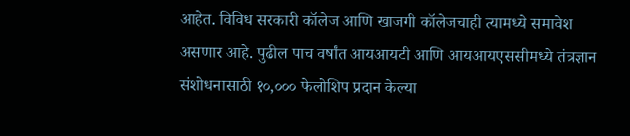आहेत. विविध सरकारी कॉलेज आणि खाजगी कॉलेजचाही त्यामध्ये समावेश असणार आहे. पुढील पाच वर्षांत आयआयटी आणि आयआयएससीमध्ये तंत्रज्ञान संशोधनासाठी १०,००० फेलोशिप प्रदान केल्या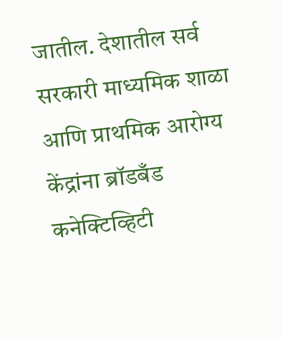जातील. देशातील सर्व सरकारी माध्यमिक शाळा आणि प्राथमिक आरोग्य केंद्रांना ब्रॉडबँड कनेक्टिव्हिटी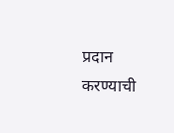प्रदान करण्याची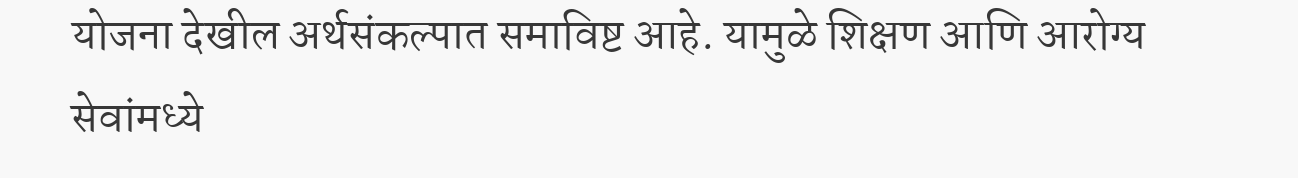योजना देखील अर्थसंकल्पात समाविष्ट आहे. यामुळे शिक्षण आणि आरोग्य सेवांमध्ये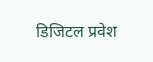डिजिटल प्रवेश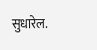सुधारेल.